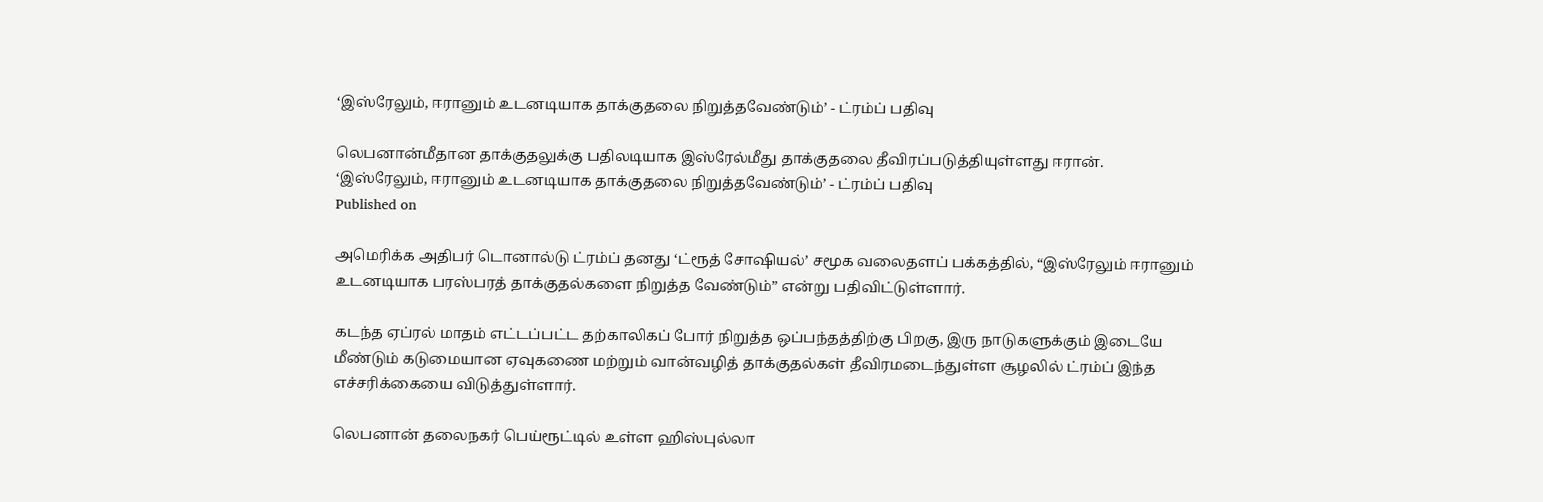‘இஸ்ரேலும், ஈரானும் உடனடியாக தாக்குதலை நிறுத்தவேண்டும்’ - ட்ரம்ப் பதிவு

லெபனான்மீதான தாக்குதலுக்கு பதிலடியாக இஸ்ரேல்மீது தாக்குதலை தீவிரப்படுத்தியுள்ளது ஈரான்.
‘இஸ்ரேலும், ஈரானும் உடனடியாக தாக்குதலை நிறுத்தவேண்டும்’ - ட்ரம்ப் பதிவு
Published on

அமெரிக்க அதிபர் டொனால்டு ட்ரம்ப் தனது ‘ட்ரூத் சோஷியல்’ சமூக வலைதளப் பக்கத்தில், “இஸ்ரேலும் ஈரானும் உடனடியாக பரஸ்பரத் தாக்குதல்களை நிறுத்த வேண்டும்” என்று பதிவிட்டுள்ளார்.

கடந்த ஏப்ரல் மாதம் எட்டப்பட்ட தற்காலிகப் போர் நிறுத்த ஒப்பந்தத்திற்கு பிறகு, இரு நாடுகளுக்கும் இடையே மீண்டும் கடுமையான ஏவுகணை மற்றும் வான்வழித் தாக்குதல்கள் தீவிரமடைந்துள்ள சூழலில் ட்ரம்ப் இந்த எச்சரிக்கையை விடுத்துள்ளார்.

லெபனான் தலைநகர் பெய்ரூட்டில் உள்ள ஹிஸ்புல்லா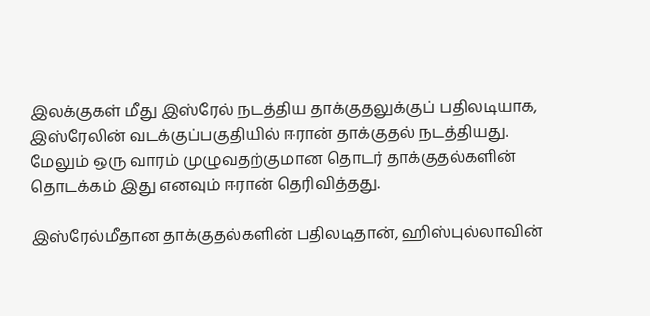இலக்குகள் மீது இஸ்ரேல் நடத்திய தாக்குதலுக்குப் பதிலடியாக, இஸ்ரேலின் வடக்குப்பகுதியில் ஈரான் தாக்குதல் நடத்தியது. மேலும் ஒரு வாரம் முழுவதற்குமான தொடர் தாக்குதல்களின் தொடக்கம் இது எனவும் ஈரான் தெரிவித்தது.

இஸ்ரேல்மீதான தாக்குதல்களின் பதிலடிதான், ஹிஸ்புல்லாவின்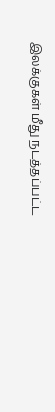இலக்குகள் மீது நடத்தப்பட்ட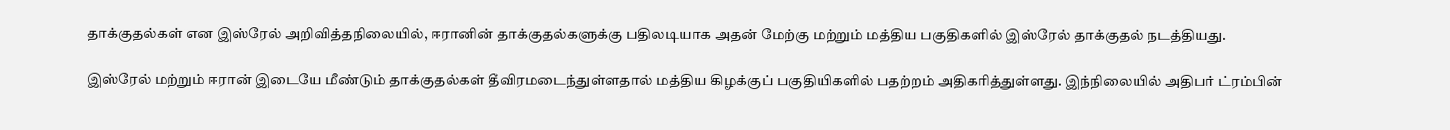தாக்குதல்கள் என இஸ்ரேல் அறிவித்தநிலையில், ஈரானின் தாக்குதல்களுக்கு பதிலடியாக அதன் மேற்கு மற்றும் மத்திய பகுதிகளில் இஸ்ரேல் தாக்குதல் நடத்தியது.

இஸ்ரேல் மற்றும் ஈரான் இடையே மீண்டும் தாக்குதல்கள் தீவிரமடைந்துள்ளதால் மத்திய கிழக்குப் பகுதியிகளில் பதற்றம் அதிகரித்துள்ளது. இந்நிலையில் அதிபர் ட்ரம்பின்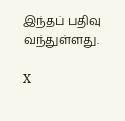இந்தப் பதிவு வந்துள்ளது.

X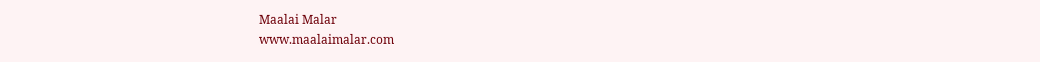Maalai Malar
www.maalaimalar.com